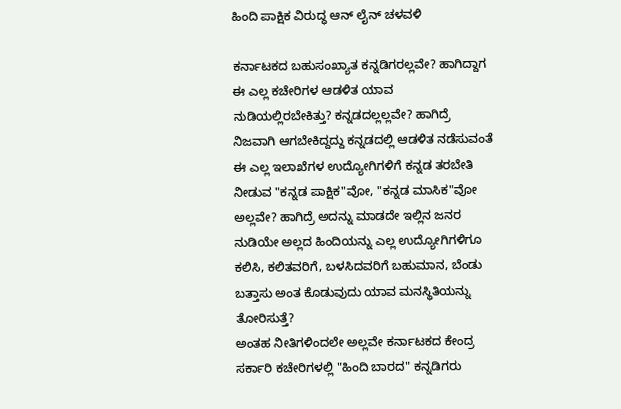ಹಿಂದಿ ಪಾಕ್ಷಿಕ ವಿರುದ್ಧ ಆನ್ ಲೈನ್ ಚಳವಳಿ

ಕರ್ನಾಟಕದ ಬಹುಸಂಖ್ಯಾತ ಕನ್ನಡಿಗರಲ್ಲವೇ? ಹಾಗಿದ್ದಾಗ ಈ ಎಲ್ಲ ಕಚೇರಿಗಳ ಆಡಳಿತ ಯಾವ ನುಡಿಯಲ್ಲಿರಬೇಕಿತ್ತು? ಕನ್ನಡದಲ್ಲಲ್ಲವೇ? ಹಾಗಿದ್ರೆ ನಿಜವಾಗಿ ಆಗಬೇಕಿದ್ದದ್ದು ಕನ್ನಡದಲ್ಲಿ ಆಡಳಿತ ನಡೆಸುವಂತೆ ಈ ಎಲ್ಲ ಇಲಾಖೆಗಳ ಉದ್ಯೋಗಿಗಳಿಗೆ ಕನ್ನಡ ತರಬೇತಿ ನೀಡುವ "ಕನ್ನಡ ಪಾಕ್ಷಿಕ"ವೋ, "ಕನ್ನಡ ಮಾಸಿಕ"ವೋ ಅಲ್ಲವೇ? ಹಾಗಿದ್ರೆ ಅದನ್ನು ಮಾಡದೇ ಇಲ್ಲಿನ ಜನರ ನುಡಿಯೇ ಅಲ್ಲದ ಹಿಂದಿಯನ್ನು ಎಲ್ಲ ಉದ್ಯೋಗಿಗಳಿಗೂ ಕಲಿಸಿ, ಕಲಿತವರಿಗೆ, ಬಳಸಿದವರಿಗೆ ಬಹುಮಾನ, ಬೆಂಡು ಬತ್ತಾಸು ಅಂತ ಕೊಡುವುದು ಯಾವ ಮನಸ್ಥಿತಿಯನ್ನು ತೋರಿಸುತ್ತೆ?
ಅಂತಹ ನೀತಿಗಳಿಂದಲೇ ಅಲ್ಲವೇ ಕರ್ನಾಟಕದ ಕೇಂದ್ರ ಸರ್ಕಾರಿ ಕಚೇರಿಗಳಲ್ಲಿ "ಹಿಂದಿ ಬಾರದ" ಕನ್ನಡಿಗರು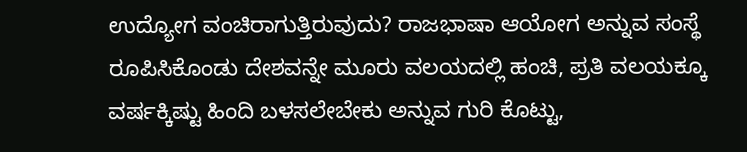ಉದ್ಯೋಗ ವಂಚಿರಾಗುತ್ತಿರುವುದು? ರಾಜಭಾಷಾ ಆಯೋಗ ಅನ್ನುವ ಸಂಸ್ಥೆ ರೂಪಿಸಿಕೊಂಡು ದೇಶವನ್ನೇ ಮೂರು ವಲಯದಲ್ಲಿ ಹಂಚಿ, ಪ್ರತಿ ವಲಯಕ್ಕೂ ವರ್ಷಕ್ಕಿಷ್ಟು ಹಿಂದಿ ಬಳಸಲೇಬೇಕು ಅನ್ನುವ ಗುರಿ ಕೊಟ್ಟು,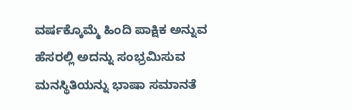ವರ್ಷಕ್ಕೊಮ್ಮೆ ಹಿಂದಿ ಪಾಕ್ಷಿಕ ಅನ್ನುವ ಹೆಸರಲ್ಲಿ ಅದನ್ನು ಸಂಭ್ರಮಿಸುವ ಮನಸ್ಥಿತಿಯನ್ನು ಭಾಷಾ ಸಮಾನತೆ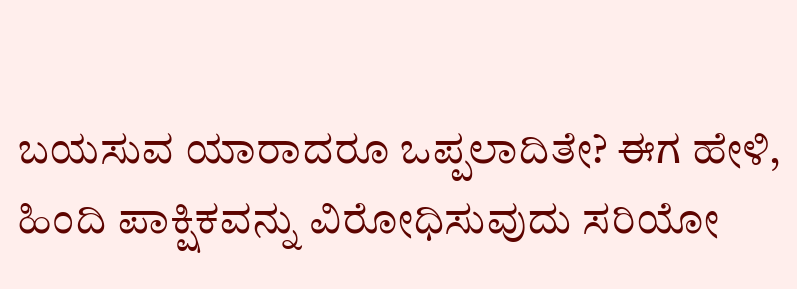ಬಯಸುವ ಯಾರಾದರೂ ಒಪ್ಪಲಾದಿತೇ? ಈಗ ಹೇಳಿ, ಹಿಂದಿ ಪಾಕ್ಷಿಕವನ್ನು ವಿರೋಧಿಸುವುದು ಸರಿಯೋ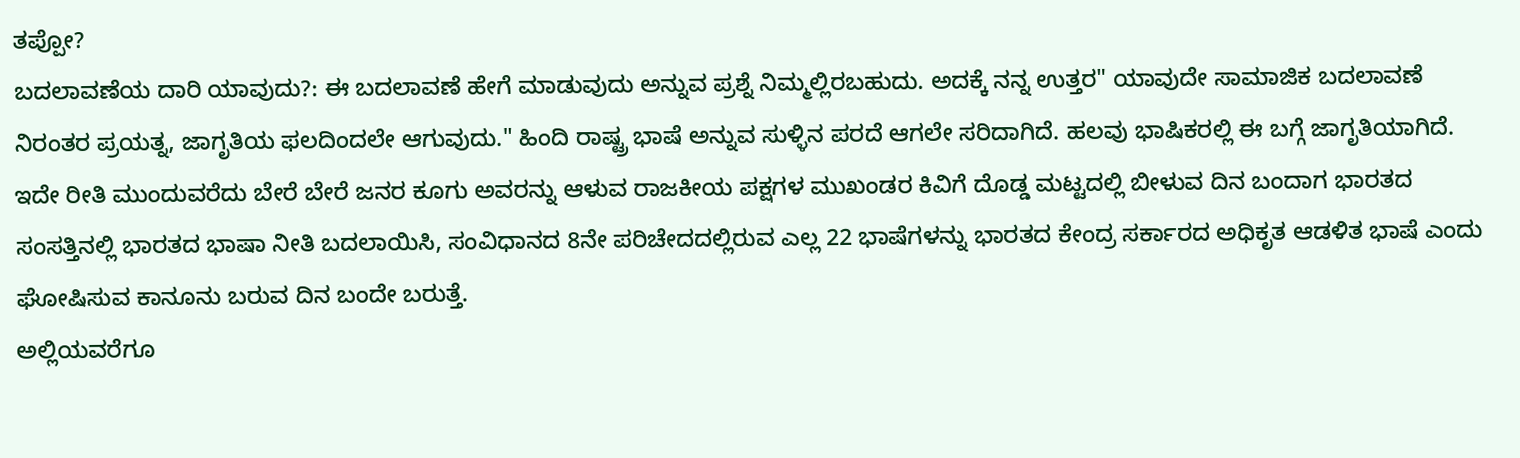ತಪ್ಪೋ?
ಬದಲಾವಣೆಯ ದಾರಿ ಯಾವುದು?: ಈ ಬದಲಾವಣೆ ಹೇಗೆ ಮಾಡುವುದು ಅನ್ನುವ ಪ್ರಶ್ನೆ ನಿಮ್ಮಲ್ಲಿರಬಹುದು. ಅದಕ್ಕೆ ನನ್ನ ಉತ್ತರ" ಯಾವುದೇ ಸಾಮಾಜಿಕ ಬದಲಾವಣೆ ನಿರಂತರ ಪ್ರಯತ್ನ, ಜಾಗೃತಿಯ ಫಲದಿಂದಲೇ ಆಗುವುದು." ಹಿಂದಿ ರಾಷ್ಟ್ರ ಭಾಷೆ ಅನ್ನುವ ಸುಳ್ಳಿನ ಪರದೆ ಆಗಲೇ ಸರಿದಾಗಿದೆ. ಹಲವು ಭಾಷಿಕರಲ್ಲಿ ಈ ಬಗ್ಗೆ ಜಾಗೃತಿಯಾಗಿದೆ. ಇದೇ ರೀತಿ ಮುಂದುವರೆದು ಬೇರೆ ಬೇರೆ ಜನರ ಕೂಗು ಅವರನ್ನು ಆಳುವ ರಾಜಕೀಯ ಪಕ್ಷಗಳ ಮುಖಂಡರ ಕಿವಿಗೆ ದೊಡ್ಡ ಮಟ್ಟದಲ್ಲಿ ಬೀಳುವ ದಿನ ಬಂದಾಗ ಭಾರತದ ಸಂಸತ್ತಿನಲ್ಲಿ ಭಾರತದ ಭಾಷಾ ನೀತಿ ಬದಲಾಯಿಸಿ, ಸಂವಿಧಾನದ 8ನೇ ಪರಿಚೇದದಲ್ಲಿರುವ ಎಲ್ಲ 22 ಭಾಷೆಗಳನ್ನು ಭಾರತದ ಕೇಂದ್ರ ಸರ್ಕಾರದ ಅಧಿಕೃತ ಆಡಳಿತ ಭಾಷೆ ಎಂದು ಘೋಷಿಸುವ ಕಾನೂನು ಬರುವ ದಿನ ಬಂದೇ ಬರುತ್ತೆ.
ಅಲ್ಲಿಯವರೆಗೂ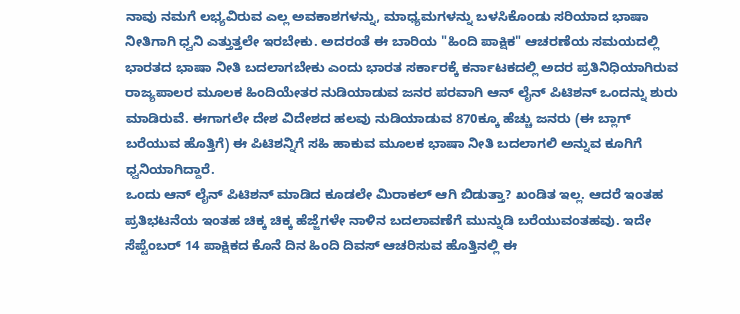ನಾವು ನಮಗೆ ಲಭ್ಯವಿರುವ ಎಲ್ಲ ಅವಕಾಶಗಳನ್ನು, ಮಾಧ್ಯಮಗಳನ್ನು ಬಳಸಿಕೊಂಡು ಸರಿಯಾದ ಭಾಷಾ ನೀತಿಗಾಗಿ ಧ್ವನಿ ಎತ್ತುತ್ತಲೇ ಇರಬೇಕು. ಅದರಂತೆ ಈ ಬಾರಿಯ "ಹಿಂದಿ ಪಾಕ್ಷಿಕ" ಆಚರಣೆಯ ಸಮಯದಲ್ಲಿ ಭಾರತದ ಭಾಷಾ ನೀತಿ ಬದಲಾಗಬೇಕು ಎಂದು ಭಾರತ ಸರ್ಕಾರಕ್ಕೆ ಕರ್ನಾಟಕದಲ್ಲಿ ಅದರ ಪ್ರತಿನಿಧಿಯಾಗಿರುವ ರಾಜ್ಯಪಾಲರ ಮೂಲಕ ಹಿಂದಿಯೇತರ ನುಡಿಯಾಡುವ ಜನರ ಪರವಾಗಿ ಆನ್ ಲೈನ್ ಪಿಟಿಶನ್ ಒಂದನ್ನು ಶುರು ಮಾಡಿರುವೆ. ಈಗಾಗಲೇ ದೇಶ ವಿದೇಶದ ಹಲವು ನುಡಿಯಾಡುವ 870ಕ್ಕೂ ಹೆಚ್ಚು ಜನರು (ಈ ಬ್ಲಾಗ್ ಬರೆಯುವ ಹೊತ್ತಿಗೆ) ಈ ಪಿಟಿಶನ್ನಿಗೆ ಸಹಿ ಹಾಕುವ ಮೂಲಕ ಭಾಷಾ ನೀತಿ ಬದಲಾಗಲಿ ಅನ್ನುವ ಕೂಗಿಗೆ ಧ್ವನಿಯಾಗಿದ್ದಾರೆ.
ಒಂದು ಆನ್ ಲೈನ್ ಪಿಟಿಶನ್ ಮಾಡಿದ ಕೂಡಲೇ ಮಿರಾಕಲ್ ಆಗಿ ಬಿಡುತ್ತಾ? ಖಂಡಿತ ಇಲ್ಲ. ಆದರೆ ಇಂತಹ ಪ್ರತಿಭಟನೆಯ ಇಂತಹ ಚಿಕ್ಕ ಚಿಕ್ಕ ಹೆಜ್ಜೆಗಳೇ ನಾಳಿನ ಬದಲಾವಣೆಗೆ ಮುನ್ನುಡಿ ಬರೆಯುವಂತಹವು. ಇದೇ ಸೆಪ್ಟೆಂಬರ್ 14 ಪಾಕ್ಷಿಕದ ಕೊನೆ ದಿನ ಹಿಂದಿ ದಿವಸ್ ಆಚರಿಸುವ ಹೊತ್ತಿನಲ್ಲಿ ಈ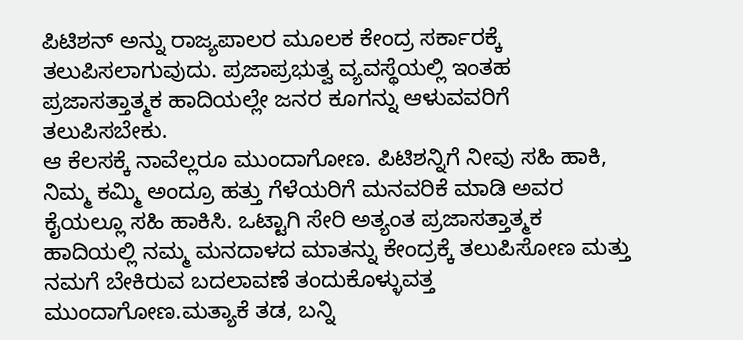ಪಿಟಿಶನ್ ಅನ್ನು ರಾಜ್ಯಪಾಲರ ಮೂಲಕ ಕೇಂದ್ರ ಸರ್ಕಾರಕ್ಕೆ ತಲುಪಿಸಲಾಗುವುದು. ಪ್ರಜಾಪ್ರಭುತ್ವ ವ್ಯವಸ್ಥೆಯಲ್ಲಿ ಇಂತಹ ಪ್ರಜಾಸತ್ತಾತ್ಮಕ ಹಾದಿಯಲ್ಲೇ ಜನರ ಕೂಗನ್ನು ಆಳುವವರಿಗೆ ತಲುಪಿಸಬೇಕು.
ಆ ಕೆಲಸಕ್ಕೆ ನಾವೆಲ್ಲರೂ ಮುಂದಾಗೋಣ. ಪಿಟಿಶನ್ನಿಗೆ ನೀವು ಸಹಿ ಹಾಕಿ, ನಿಮ್ಮ ಕಮ್ಮಿ ಅಂದ್ರೂ ಹತ್ತು ಗೆಳೆಯರಿಗೆ ಮನವರಿಕೆ ಮಾಡಿ ಅವರ ಕೈಯಲ್ಲೂ ಸಹಿ ಹಾಕಿಸಿ. ಒಟ್ಟಾಗಿ ಸೇರಿ ಅತ್ಯಂತ ಪ್ರಜಾಸತ್ತಾತ್ಮಕ ಹಾದಿಯಲ್ಲಿ ನಮ್ಮ ಮನದಾಳದ ಮಾತನ್ನು ಕೇಂದ್ರಕ್ಕೆ ತಲುಪಿಸೋಣ ಮತ್ತು ನಮಗೆ ಬೇಕಿರುವ ಬದಲಾವಣೆ ತಂದುಕೊಳ್ಳುವತ್ತ ಮುಂದಾಗೋಣ.ಮತ್ಯಾಕೆ ತಡ, ಬನ್ನಿ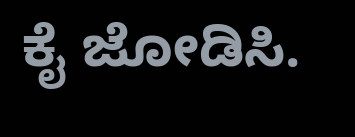ಕೈ ಜೋಡಿಸಿ.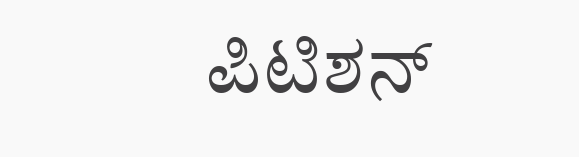ಪಿಟಿಶನ್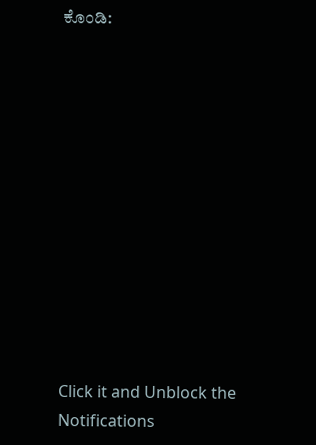ಕೊಂಡಿ:












Click it and Unblock the Notifications